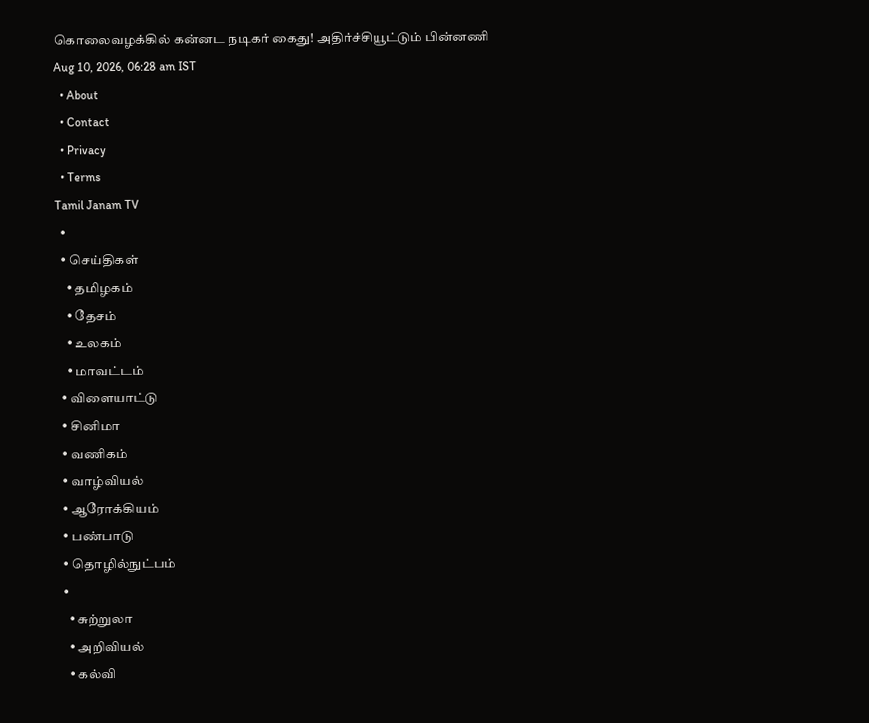கொலைவழக்கில் கன்னட நடிகர் கைது! அதிர்ச்சியூட்டும் பின்னணி
Aug 10, 2026, 06:28 am IST
  • About
  • Contact
  • Privacy
  • Terms
Tamil Janam TV
  •
  • செய்திகள்
    • தமிழகம்
    • தேசம்
    • உலகம்
    • மாவட்டம்
  • விளையாட்டு
  • சினிமா
  • வணிகம்
  • வாழ்வியல்
  • ஆரோக்கியம்
  • பண்பாடு
  • தொழில்நுட்பம்
  •
    • சுற்றுலா
    • அறிவியல்
    • கல்வி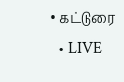• கட்டுரை
  • LIVE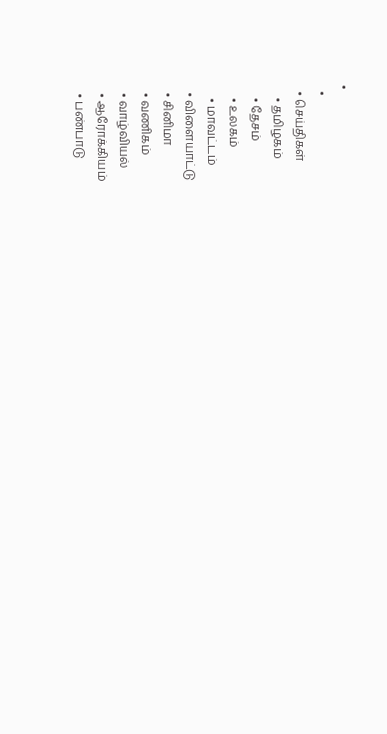•
  •
  • செய்திகள்
    • தமிழகம்
    • தேசம்
    • உலகம்
    • மாவட்டம்
  • விளையாட்டு
  • சினிமா
  • வணிகம்
  • வாழ்வியல்
  • ஆரோக்கியம்
  • பண்பாடு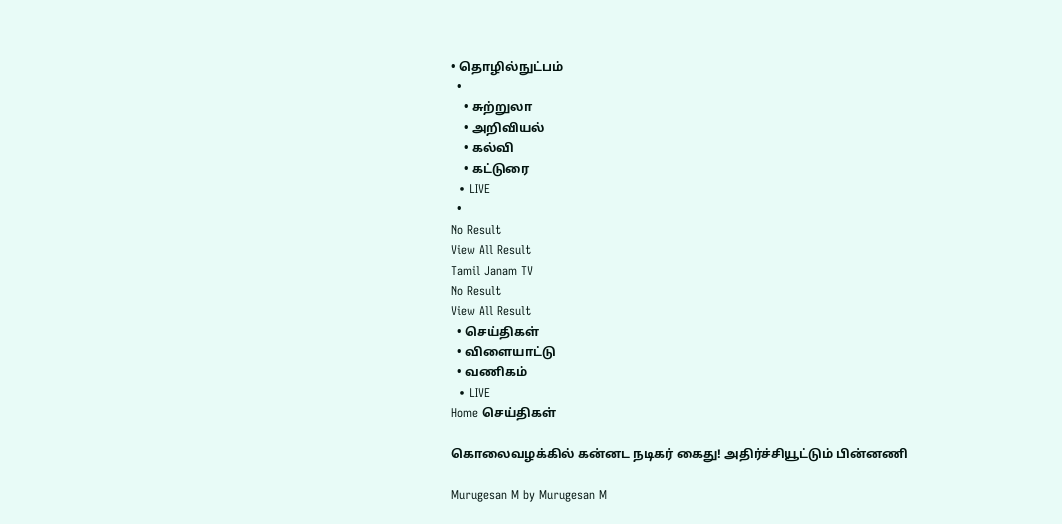• தொழில்நுட்பம்
  •
    • சுற்றுலா
    • அறிவியல்
    • கல்வி
    • கட்டுரை
  • LIVE
  •
No Result
View All Result
Tamil Janam TV
No Result
View All Result
  • செய்திகள்
  • விளையாட்டு
  • வணிகம்
  • LIVE
Home செய்திகள்

கொலைவழக்கில் கன்னட நடிகர் கைது! அதிர்ச்சியூட்டும் பின்னணி

Murugesan M by Murugesan M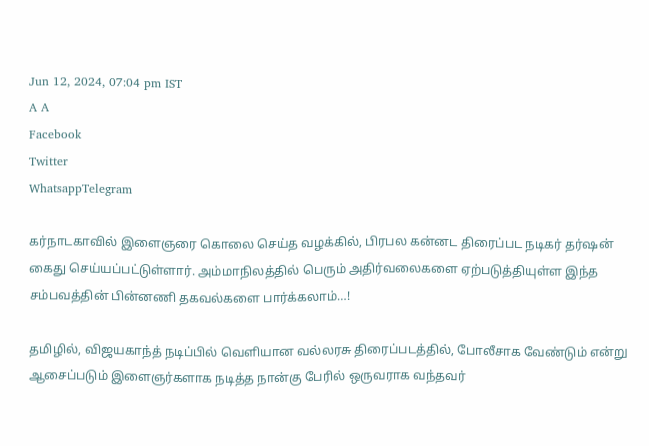Jun 12, 2024, 07:04 pm IST
A A
Facebook
Twitter
WhatsappTelegram

கர்நாடகாவில் இளைஞரை கொலை செய்த வழக்கில், பிரபல கன்னட திரைப்பட நடிகர் தர்ஷன் கைது செய்யப்பட்டுள்ளார். அம்மாநிலத்தில் பெரும் அதிர்வலைகளை ஏற்படுத்தியுள்ள இந்த சம்பவத்தின் பின்னணி தகவல்களை பார்க்கலாம்…!

தமிழில், விஜயகாந்த் நடிப்பில் வெளியான வல்லரசு திரைப்படத்தில், போலீசாக வேண்டும் என்று ஆசைப்படும் இளைஞர்களாக நடித்த நான்கு பேரில் ஒருவராக வந்தவர்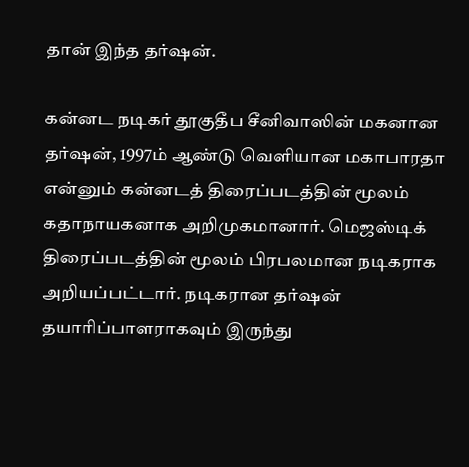தான் இந்த தர்ஷன்.

கன்னட நடிகர் தூகுதீப சீனிவாஸின் மகனான தர்ஷன், 1997ம் ஆண்டு வெளியான மகாபாரதா என்னும் கன்னடத் திரைப்படத்தின் மூலம் கதாநாயகனாக அறிமுகமானார். மெஜஸ்டிக் திரைப்படத்தின் மூலம் பிரபலமான நடிகராக அறியப்பட்டார். நடிகரான தர்ஷன் தயாரிப்பாளராகவும் இருந்து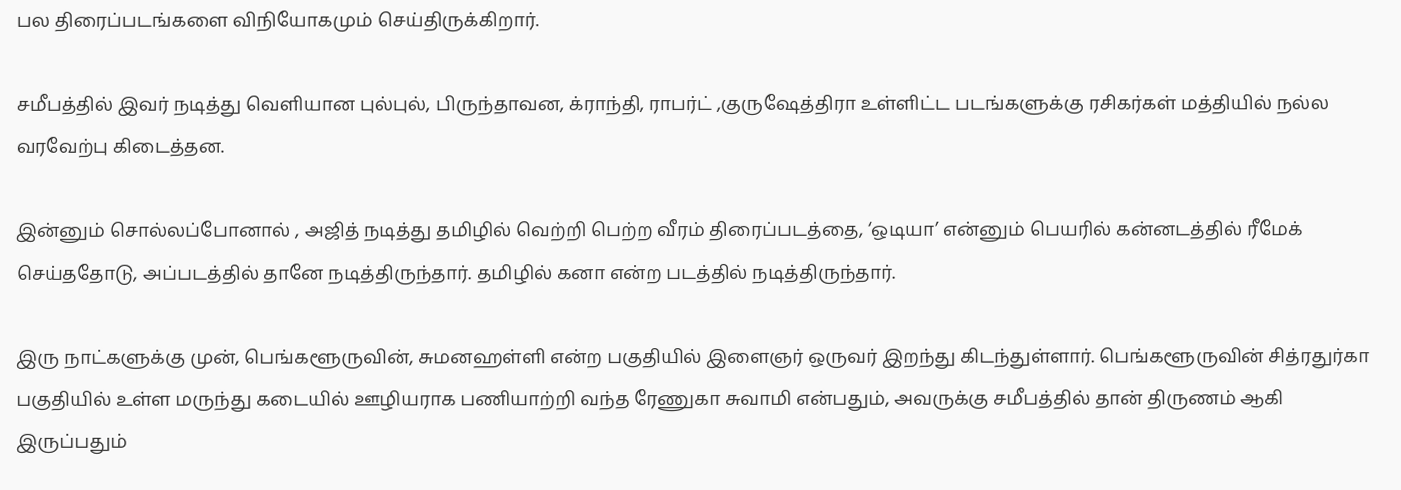பல திரைப்படங்களை விநியோகமும் செய்திருக்கிறார்.

சமீபத்தில் இவர் நடித்து வெளியான புல்புல், பிருந்தாவன, க்ராந்தி, ராபர்ட் ,குருஷேத்திரா உள்ளிட்ட படங்களுக்கு ரசிகர்கள் மத்தியில் நல்ல வரவேற்பு கிடைத்தன.

இன்னும் சொல்லப்போனால் , அஜித் நடித்து தமிழில் வெற்றி பெற்ற வீரம் திரைப்படத்தை, ‘ஒடியா’ என்னும் பெயரில் கன்னடத்தில் ரீமேக் செய்ததோடு, அப்படத்தில் தானே நடித்திருந்தார். தமிழில் கனா என்ற படத்தில் நடித்திருந்தார்.

இரு நாட்களுக்கு முன், பெங்களூருவின், சுமனஹள்ளி என்ற பகுதியில் இளைஞர் ஒருவர் இறந்து கிடந்துள்ளார். பெங்களூருவின் சித்ரதுர்கா பகுதியில் உள்ள மருந்து கடையில் ஊழியராக பணியாற்றி வந்த ரேணுகா சுவாமி என்பதும், அவருக்கு சமீபத்தில் தான் திருணம் ஆகி இருப்பதும்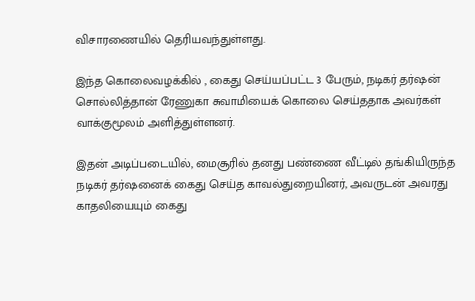விசாரணையில் தெரியவந்துள்ளது.

இந்த கொலைவழக்கில் , கைது செய்யப்பட்ட 3 பேரும், நடிகர் தர்ஷன் சொல்லித்தான் ரேணுகா சுவாமியைக் கொலை செய்ததாக அவர்கள் வாக்குமூலம் அளித்துள்ளனர்.

இதன் அடிப்படையில், மைசூரில் தனது பண்ணை வீட்டில் தங்கியிருந்த நடிகர் தர்ஷனைக் கைது செய்த காவல்துறையினர், அவருடன் அவரது காதலியையும் கைது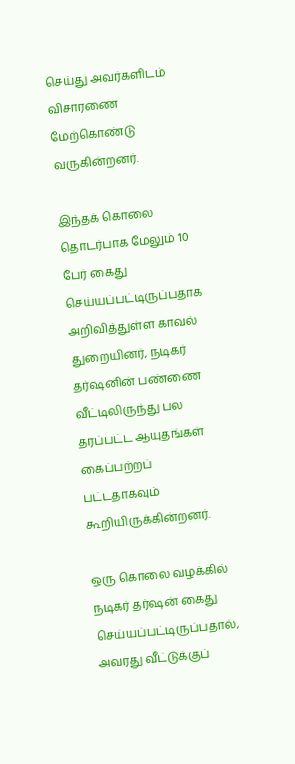செய்து அவர்களிடம் விசாரணை மேற்கொண்டு வருகின்றனர்.

இந்தக் கொலை தொடர்பாக மேலும் 10 பேர் கைது செய்யப்பட்டிருப்பதாக அறிவித்துள்ள காவல் துறையினர், நடிகர் தர்ஷனின் பண்ணை வீட்டிலிருந்து பல தரப்பட்ட ஆயுதங்கள் கைப்பற்றப் பட்டதாகவும் கூறியிருக்கின்றனர்.

ஒரு கொலை வழக்கில் நடிகர் தர்ஷன் கைது செய்யப்பட்டிருப்பதால், அவரது வீட்டுக்குப்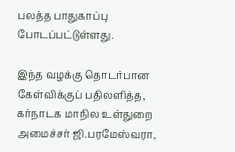பலத்த பாதுகாப்பு போடப்பட்டுள்ளது.

இந்த வழக்கு தொடர்பான கேள்விக்குப் பதிலளித்த, கர்நாடக மாநில உள்துறை அமைச்சர் ஜி.பரமேஸ்வரா,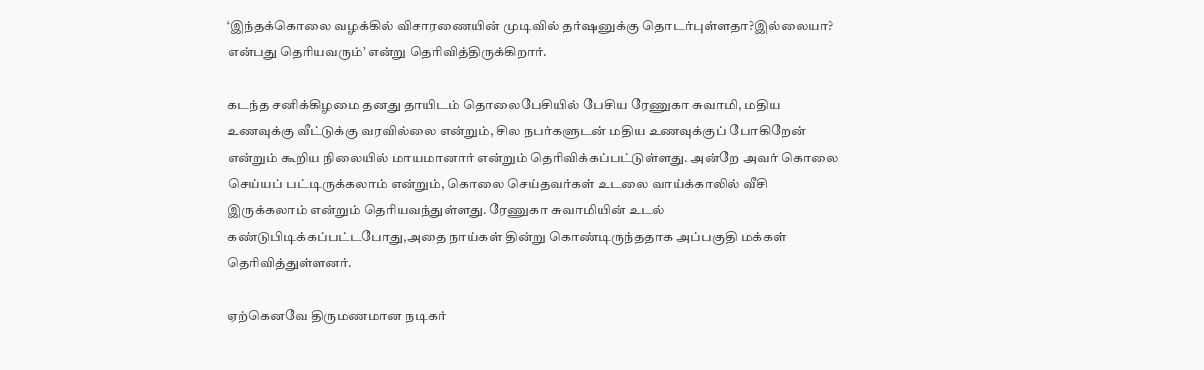‘இந்தக்கொலை வழக்கில் விசாரணையின் முடிவில் தர்ஷனுக்கு தொடர்புள்ளதா?இல்லையா? என்பது தெரியவரும்’ என்று தெரிவித்திருக்கிறார்.

கடந்த சனிக்கிழமை தனது தாயிடம் தொலைபேசியில் பேசிய ரேணுகா சுவாமி, மதிய உணவுக்கு வீட்டுக்கு வரவில்லை என்றும், சில நபர்களுடன் மதிய உணவுக்குப் போகிறேன் என்றும் கூறிய நிலையில் மாயமானார் என்றும் தெரிவிக்கப்பட்டுள்ளது. அன்றே அவர் கொலை செய்யப் பட்டிருக்கலாம் என்றும், கொலை செய்தவர்கள் உடலை வாய்க்காலில் வீசி இருக்கலாம் என்றும் தெரியவந்துள்ளது. ரேணுகா சுவாமியின் உடல் கண்டுபிடிக்கப்பட்டபோது,அதை நாய்கள் தின்று கொண்டிருந்ததாக அப்பகுதி மக்கள் தெரிவித்துள்ளனர்.

ஏற்கெனவே திருமணமான நடிகர்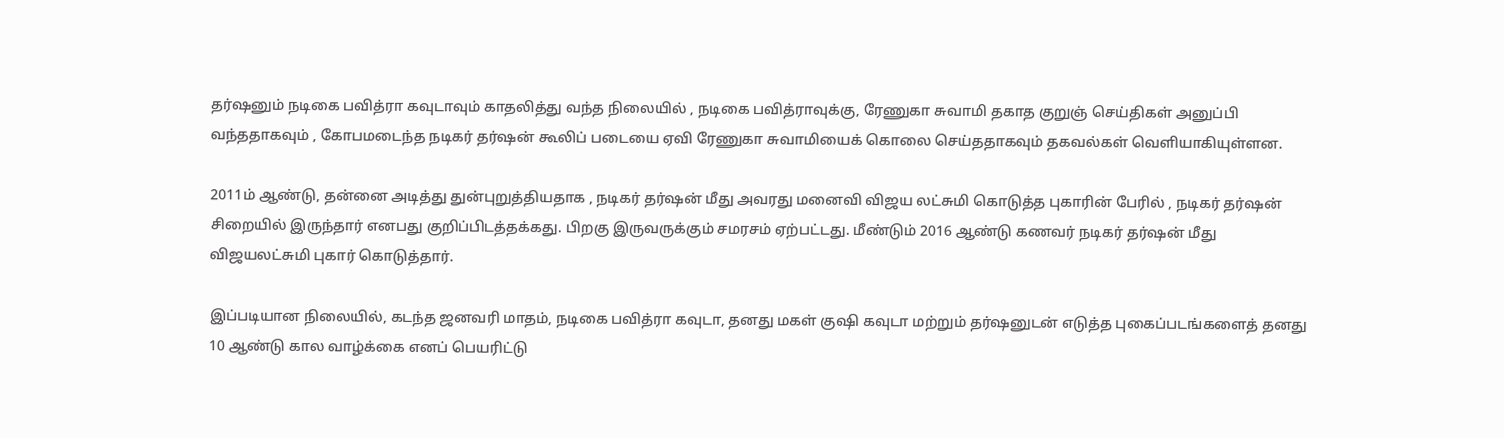தர்ஷனும் நடிகை பவித்ரா கவுடாவும் காதலித்து வந்த நிலையில் , நடிகை பவித்ராவுக்கு, ரேணுகா சுவாமி தகாத குறுஞ் செய்திகள் அனுப்பி வந்ததாகவும் , கோபமடைந்த நடிகர் தர்ஷன் கூலிப் படையை ஏவி ரேணுகா சுவாமியைக் கொலை செய்ததாகவும் தகவல்கள் வெளியாகியுள்ளன.

2011ம் ஆண்டு, தன்னை அடித்து துன்புறுத்தியதாக , நடிகர் தர்ஷன் மீது அவரது மனைவி விஜய லட்சுமி கொடுத்த புகாரின் பேரில் , நடிகர் தர்ஷன் சிறையில் இருந்தார் எனபது குறிப்பிடத்தக்கது. பிறகு இருவருக்கும் சமரசம் ஏற்பட்டது. மீண்டும் 2016 ஆண்டு கணவர் நடிகர் தர்ஷன் மீது விஜயலட்சுமி புகார் கொடுத்தார்.

இப்படியான நிலையில், கடந்த ஜனவரி மாதம், நடிகை பவித்ரா கவுடா, தனது மகள் குஷி கவுடா மற்றும் தர்ஷனுடன் எடுத்த புகைப்படங்களைத் தனது 10 ஆண்டு கால வாழ்க்கை எனப் பெயரிட்டு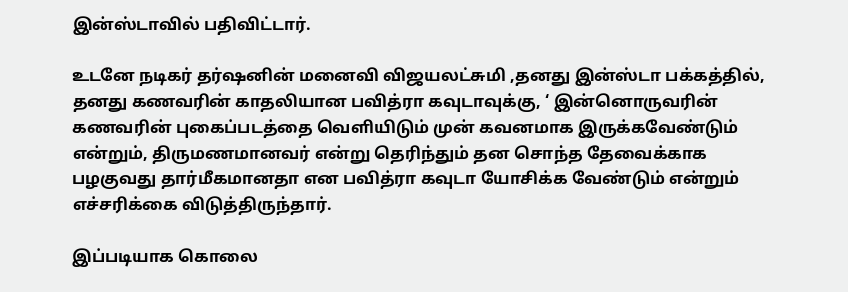இன்ஸ்டாவில் பதிவிட்டார்.

உடனே நடிகர் தர்ஷனின் மனைவி விஜயலட்சுமி ,தனது இன்ஸ்டா பக்கத்தில், தனது கணவரின் காதலியான பவித்ரா கவுடாவுக்கு, ‘ இன்னொருவரின் கணவரின் புகைப்படத்தை வெளியிடும் முன் கவனமாக இருக்கவேண்டும் என்றும், திருமணமானவர் என்று தெரிந்தும் தன சொந்த தேவைக்காக பழகுவது தார்மீகமானதா என பவித்ரா கவுடா யோசிக்க வேண்டும் என்றும் எச்சரிக்கை விடுத்திருந்தார்.

இப்படியாக கொலை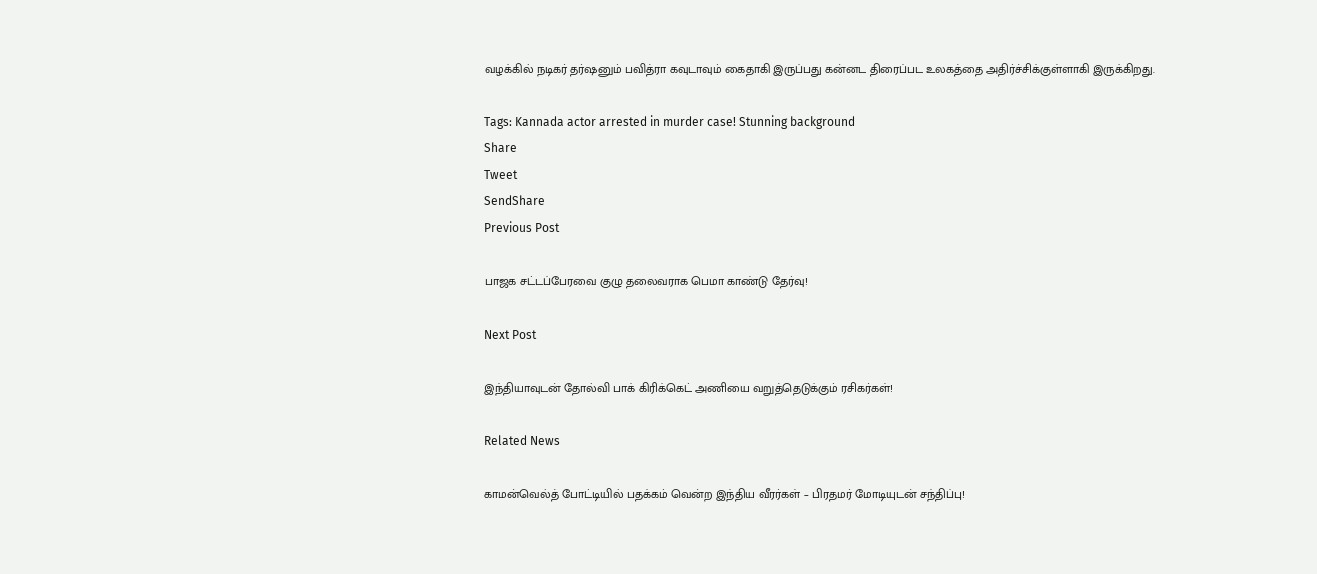வழக்கில் நடிகர் தர்ஷனும் பவித்ரா கவுடாவும் கைதாகி இருப்பது கன்னட திரைப்பட உலகத்தை அதிர்ச்சிக்குள்ளாகி இருக்கிறது.

Tags: Kannada actor arrested in murder case! Stunning background
Share
Tweet
SendShare
Previous Post

பாஜக சட்டப்பேரவை குழு தலைவராக பெமா காண்டு தேர்வு!

Next Post

இந்தியாவுடன் தோல்வி பாக் கிரிக்கெட் அணியை வறுத்தெடுக்கும் ரசிகர்கள்!

Related News

காமன்வெல்த் போட்டியில் பதக்கம் வென்ற இந்திய வீரர்கள் – பிரதமர் மோடியுடன் சந்திப்பு!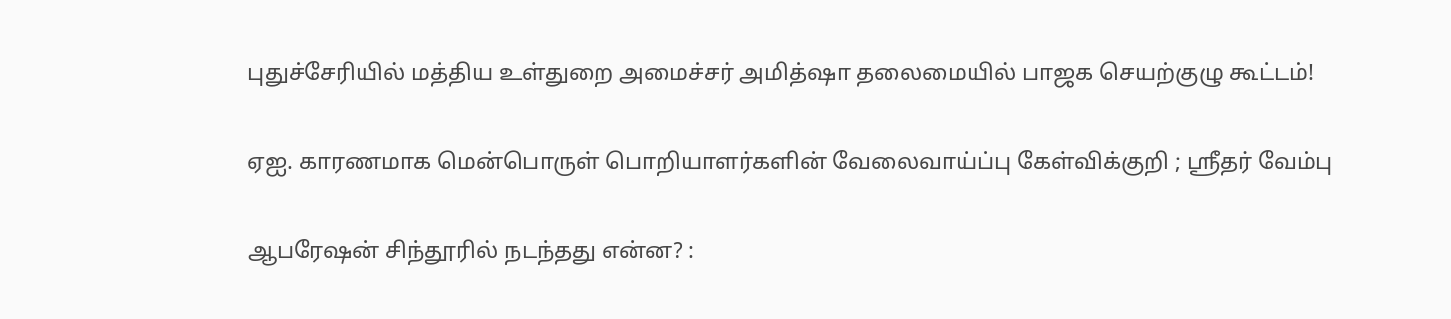புதுச்சேரியில் மத்திய உள்துறை அமைச்சர் அமித்ஷா தலைமையில் பாஜக செயற்குழு கூட்டம்!

ஏஐ. காரணமாக மென்பொருள் பொறியாளர்களின் வேலைவாய்ப்பு கேள்விக்குறி ; ஸ்ரீதர் வேம்பு

ஆபரேஷன் சிந்தூரில் நடந்தது என்ன? :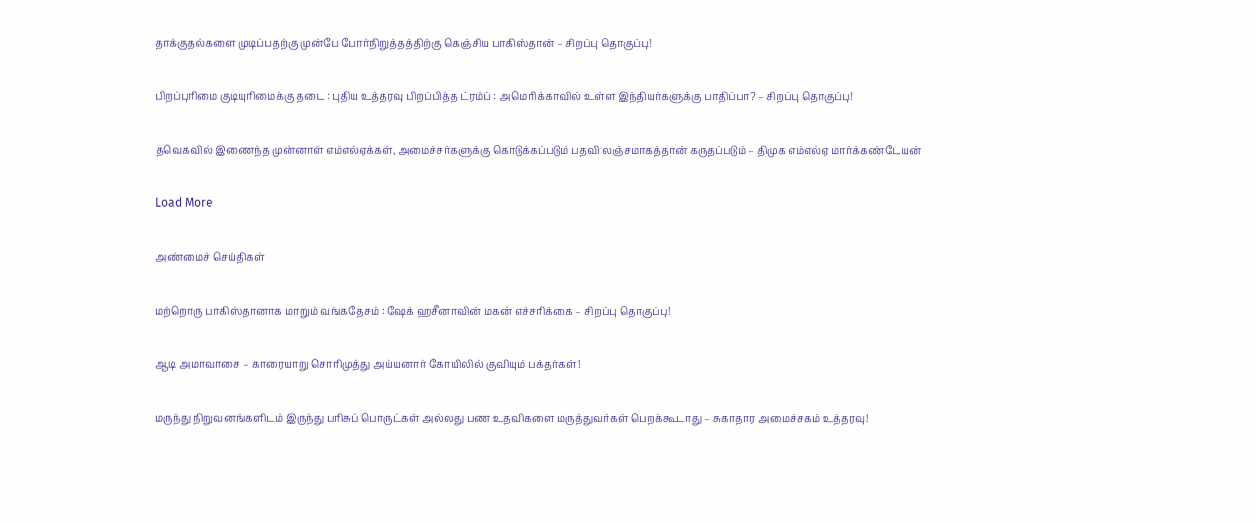தாக்குதல்களை முடிப்பதற்கு முன்பே போர்நிறுத்தத்திற்கு கெஞ்சிய பாகிஸ்தான் – சிறப்பு தொகுப்பு!

பிறப்புரிமை குடியுரிமைக்கு தடை : புதிய உத்தரவு பிறப்பித்த ட்ரம்ப் : அமெரிக்காவில் உள்ள இந்தியர்களுக்கு பாதிப்பா? – சிறப்பு தொகுப்பு!

தவெகவில் இணைந்த முன்னாள் எம்எல்ஏக்கள், அமைச்சர்களுக்கு கொடுக்கப்படும் பதவி லஞ்சமாகத்தான் கருதப்படும் – திமுக எம்எல்ஏ மார்க்கண்டேயன்

Load More

அண்மைச் செய்திகள்

மற்றொரு பாகிஸ்தானாக மாறும் வங்கதேசம் : ஷேக் ஹசீனாவின் மகன் எச்சரிக்கை – சிறப்பு தொகுப்பு!

ஆடி அமாவாசை – காரையாறு சொரிமுத்து அய்யனார் கோயிலில் குவியும் பக்தர்கள்!

மருந்து நிறுவனங்களிடம் இருந்து பரிசுப் பொருட்கள் அல்லது பண உதவிகளை மருத்துவர்கள் பெறக்கூடாது – சுகாதார அமைச்சகம் உத்தரவு!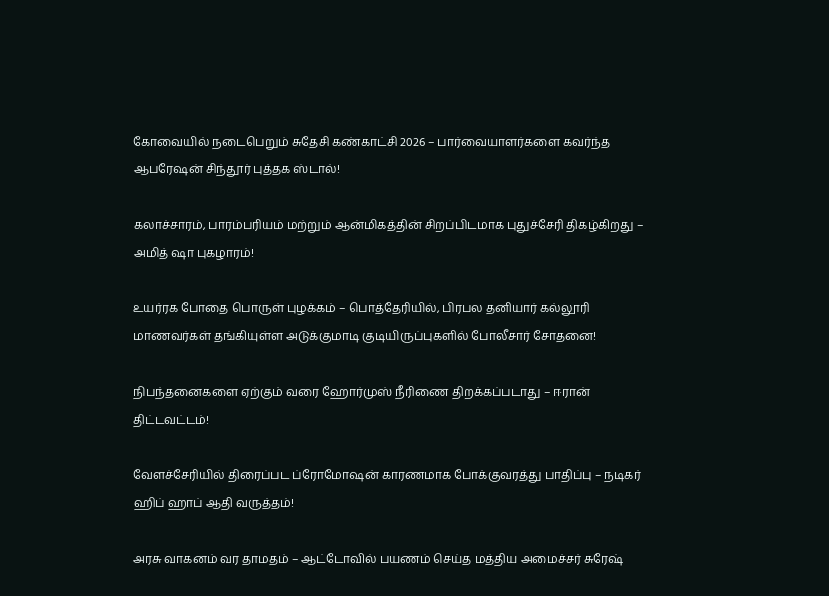கோவையில் நடைபெறும் சுதேசி கண்காட்சி 2026 – பார்வையாளர்களை கவர்ந்த ஆபரேஷன் சிந்தூர் புத்தக ஸ்டால்!

கலாச்சாரம், பாரம்பரியம் மற்றும் ஆன்மிகத்தின் சிறப்பிடமாக புதுச்சேரி திகழ்கிறது – அமித் ஷா புகழாரம்!

உயர்ரக போதை பொருள் புழக்கம் – பொத்தேரியில், பிரபல தனியார் கல்லூரி மாணவர்கள் தங்கியுள்ள அடுக்குமாடி குடியிருப்புகளில் போலீசார் சோதனை!

நிபந்தனைகளை ஏற்கும் வரை ஹோர்முஸ் நீரிணை திறக்கப்படாது – ஈரான் திட்டவட்டம்!

வேளச்சேரியில் திரைப்பட ப்ரோமோஷன் காரணமாக போக்குவரத்து பாதிப்பு – நடிகர் ஹிப் ஹாப் ஆதி வருத்தம்!

அரசு வாகனம் வர தாமதம் – ஆட்டோவில் பயணம் செய்த மத்திய அமைச்சர் சுரேஷ்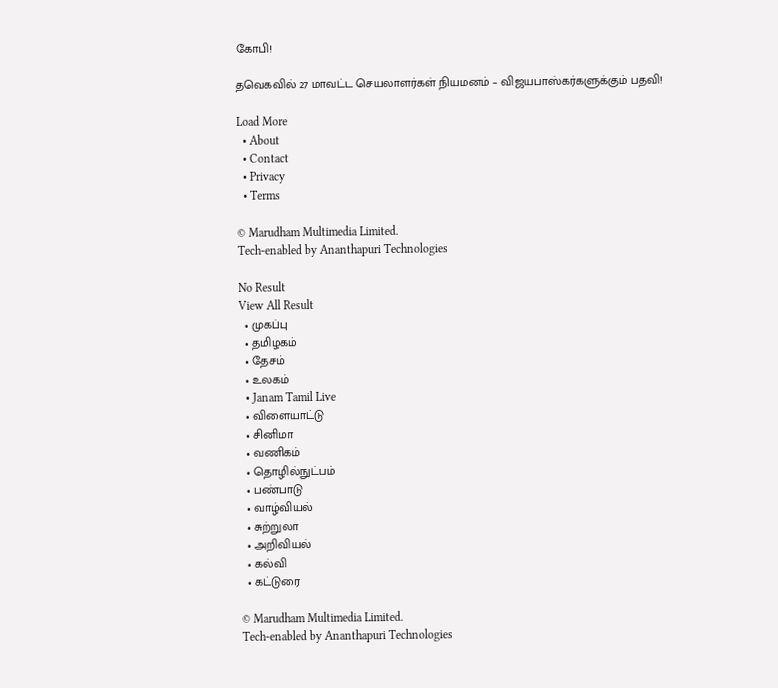கோபி!

தவெகவில் 27 மாவட்ட செயலாளர்கள் நியமனம் – விஜயபாஸ்கர்களுக்கும் பதவி!

Load More
  • About
  • Contact
  • Privacy
  • Terms

© Marudham Multimedia Limited.
Tech-enabled by Ananthapuri Technologies

No Result
View All Result
  • முகப்பு
  • தமிழகம்
  • தேசம்
  • உலகம்
  • Janam Tamil Live
  • விளையாட்டு
  • சினிமா
  • வணிகம்
  • தொழில்நுட்பம்
  • பண்பாடு
  • வாழ்வியல்
  • சுற்றுலா
  • அறிவியல்
  • கல்வி
  • கட்டுரை

© Marudham Multimedia Limited.
Tech-enabled by Ananthapuri Technologies